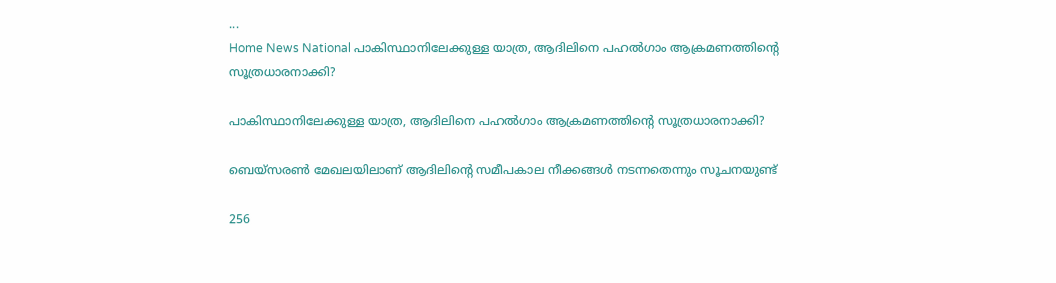...
Home News National പാകിസ്ഥാനിലേക്കുള്ള യാത്ര, ആദിലിനെ പഹല്‍ഗാം ആക്രമണത്തിൻ്റെ സൂത്രധാരനാക്കി?

പാകിസ്ഥാനിലേക്കുള്ള യാത്ര, ആദിലിനെ പഹല്‍ഗാം ആക്രമണത്തിൻ്റെ സൂത്രധാരനാക്കി?

ബെയ്‌സരണ്‍ മേഖലയിലാണ് ആദിലിൻ്റെ സമീപകാല നീക്കങ്ങള്‍ നടന്നതെന്നും സൂചനയുണ്ട്

256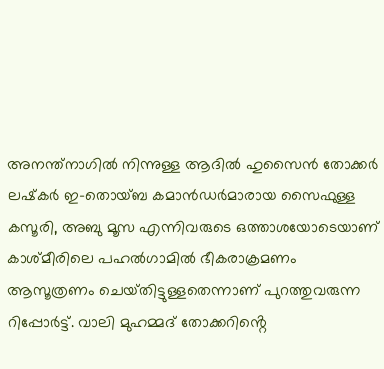അനന്ത്‌നാഗില്‍ നിന്നുള്ള ആദില്‍ ഹുസൈന്‍ തോക്കര്‍ ലഷ്‌കര്‍ ഇ-തൊയ്ബ കമാന്‍ഡര്‍മാരായ സൈഫുള്ള കസൂരി, അബു മൂസ എന്നിവരുടെ ഒത്താശയോടെയാണ് കാശ്‌മീരിലെ പഹല്‍ഗാമില്‍ ഭീകരാക്രമണം ആസൂത്രണം ചെയ്‌തിട്ടുള്ളതെന്നാണ് പുറത്തുവരുന്ന റിപ്പോര്‍ട്ട്. വാലി മുഹമ്മദ് തോക്കറിൻ്റെ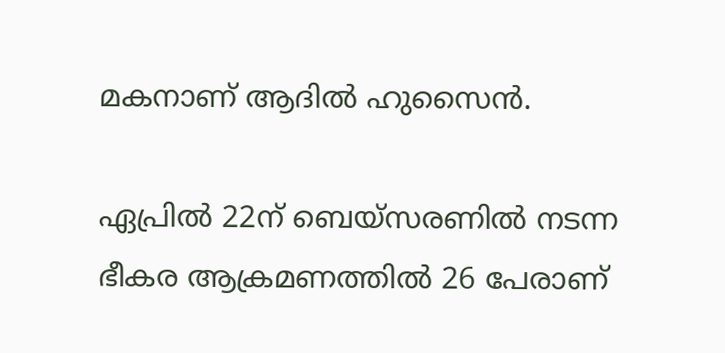മകനാണ് ആദില്‍ ഹുസൈന്‍.

ഏപ്രില്‍ 22ന് ബെയ്‌സരണില്‍ നടന്ന ഭീകര ആക്രമണത്തില്‍ 26 പേരാണ്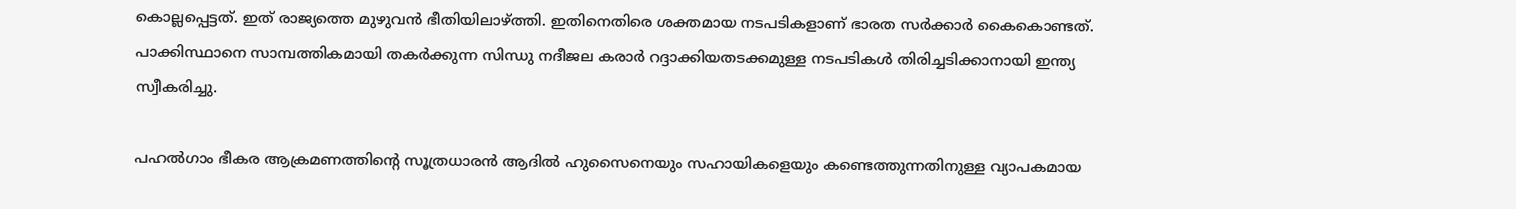കൊല്ലപ്പെട്ടത്. ഇത് രാജ്യത്തെ മുഴുവന്‍ ഭീതിയിലാഴ്ത്തി. ഇതിനെതിരെ ശക്തമായ നടപടികളാണ് ഭാരത സര്‍ക്കാര്‍ കൈകൊണ്ടത്. പാക്കിസ്ഥാനെ സാമ്പത്തികമായി തകര്‍ക്കുന്ന സിന്ധു നദീജല കരാര്‍ റദ്ദാക്കിയതടക്കമുള്ള നടപടികള്‍ തിരിച്ചടിക്കാനായി ഇന്ത്യ സ്വീകരിച്ചു.

പഹല്‍ഗാം ഭീകര ആക്രമണത്തിൻ്റെ സൂത്രധാരന്‍ ആദില്‍ ഹുസൈനെയും സഹായികളെയും കണ്ടെത്തുന്നതിനുള്ള വ്യാപകമായ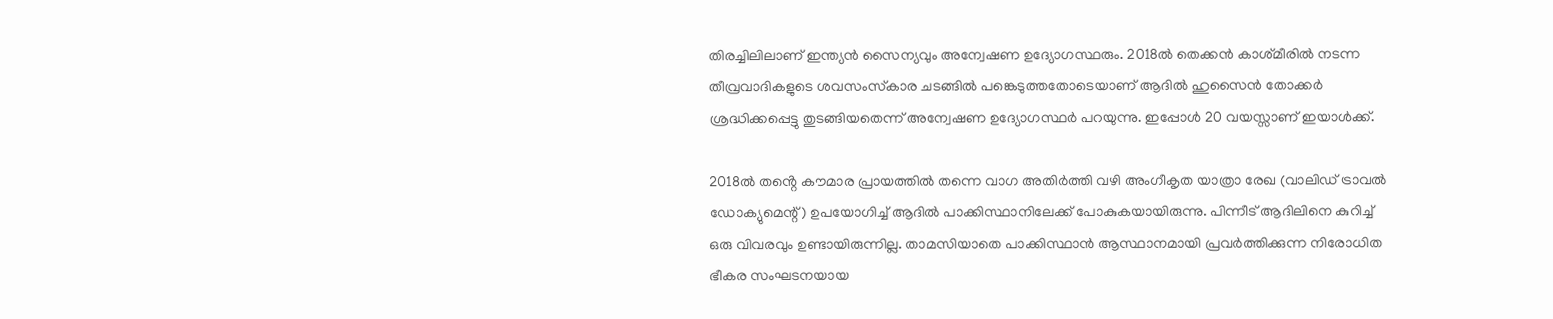തിരച്ചിലിലാണ് ഇന്ത്യന്‍ സൈന്യവും അന്വേഷണ ഉദ്യോഗസ്ഥരും. 2018ല്‍ തെക്കന്‍ കാശ്‌മീരില്‍ നടന്ന തീവ്രവാദികളുടെ ശവസംസ്‌കാര ചടങ്ങില്‍ പങ്കെടുത്തതോടെയാണ് ആദില്‍ ഹുസൈന്‍ തോക്കര്‍ ശ്രദ്ധിക്കപ്പെട്ടു തുടങ്ങിയതെന്ന് അന്വേഷണ ഉദ്യോഗസ്ഥര്‍ പറയുന്നു. ഇപ്പോള്‍ 20 വയസ്സാണ് ഇയാൾക്ക്.

2018ല്‍ തൻ്റെ കൗമാര പ്രായത്തില്‍ തന്നെ വാഗ അതിര്‍ത്തി വഴി അംഗീകൃത യാത്രാ രേഖ (വാലിഡ് ട്രാവല്‍ ഡോക്യുമെന്റ്) ഉപയോഗിച്ച് ആദില്‍ പാക്കിസ്ഥാനിലേക്ക് പോകുകയായിരുന്നു. പിന്നീട് ആദിലിനെ കുറിച്ച് ഒരു വിവരവും ഉണ്ടായിരുന്നില്ല. താമസിയാതെ പാക്കിസ്ഥാന്‍ ആസ്ഥാനമായി പ്രവര്‍ത്തിക്കുന്ന നിരോധിത ഭീകര സംഘടനയായ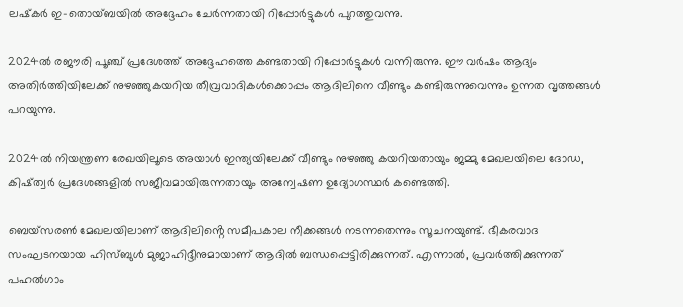ലഷ്‌കര്‍ ഇ-തൊയ്ബയില്‍ അദ്ദേഹം ചേര്‍ന്നതായി റിപ്പോര്‍ട്ടുകള്‍ പുറത്തുവന്നു.

2024ല്‍ രജൗരി പൂഞ്ച് പ്രദേശത്ത് അദ്ദേഹത്തെ കണ്ടതായി റിപ്പോര്‍ട്ടുകള്‍ വന്നിരുന്നു. ഈ വര്‍ഷം ആദ്യം അതിര്‍ത്തിയിലേക്ക് നുഴഞ്ഞുകയറിയ തീവ്രവാദികള്‍ക്കൊപ്പം ആദിലിനെ വീണ്ടും കണ്ടിരുന്നുവെന്നും ഉന്നത വൃത്തങ്ങള്‍ പറയുന്നു.

2024ല്‍ നിയന്ത്രണ രേഖയിലൂടെ അയാള്‍ ഇന്ത്യയിലേക്ക് വീണ്ടും നുഴഞ്ഞു കയറിയതായും ജമ്മു മേഖലയിലെ ദോഡ, കിഷ്ത്വര്‍ പ്രദേശങ്ങളില്‍ സജീവമായിരുന്നതായും അന്വേഷണ ഉദ്യോഗസ്ഥര്‍ കണ്ടെത്തി.

ബെയ്‌സരണ്‍ മേഖലയിലാണ് ആദിലിൻ്റെ സമീപകാല നീക്കങ്ങള്‍ നടന്നതെന്നും സൂചനയുണ്ട്. ഭീകരവാദ സംഘടനയായ ഹിസ്ബുള്‍ മുജാഹിദ്ദീനുമായാണ് ആദില്‍ ബന്ധപ്പെട്ടിരിക്കുന്നത്. എന്നാല്‍, പ്രവര്‍ത്തിക്കുന്നത് പഹല്‍ഗാം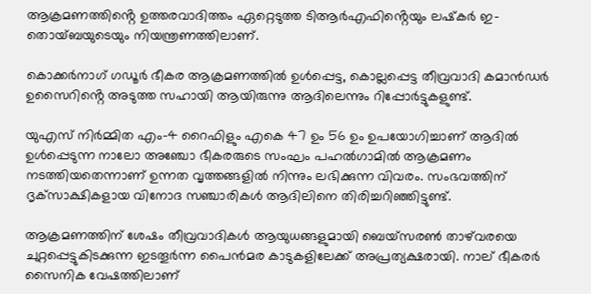ആക്രമണത്തിൻ്റെ ഉത്തരവാദിത്തം ഏറ്റെടുത്ത ടിആര്‍എഫിൻ്റെയും ലഷ്‌കര്‍ ഇ-തൊയ്ബയുടെയും നിയന്ത്രണത്തിലാണ്.

കൊക്കര്‍നാഗ് ഗഡൂര്‍ ഭീകര ആക്രമണത്തില്‍ ഉള്‍പ്പെട്ട, കൊല്ലപ്പെട്ട തീവ്രവാദി കമാന്‍ഡര്‍ ഉസൈറിൻ്റെ അടുത്ത സഹായി ആയിരുന്നു ആദിലെന്നും റിപ്പോര്‍ട്ടുകളുണ്ട്.

യുഎസ് നിര്‍മ്മിത എം-4 റൈഫിളും എകെ 47 ഉം 56 ഉം ഉപയോഗിച്ചാണ് ആദില്‍ ഉള്‍പ്പെടുന്ന നാലോ അഞ്ചോ ഭീകരരുടെ സംഘം പഹല്‍ഗാമില്‍ ആക്രമണം നടത്തിയതെന്നാണ് ഉന്നത വൃത്തങ്ങളില്‍ നിന്നും ലഭിക്കുന്ന വിവരം. സംഭവത്തിന് ദൃക്‌സാക്ഷികളായ വിനോദ സഞ്ചാരികള്‍ ആദിലിനെ തിരിച്ചറിഞ്ഞിട്ടുണ്ട്.

ആക്രമണത്തിന് ശേഷം തീവ്രവാദികള്‍ ആയുധങ്ങളുമായി ബെയ്‌സരണ്‍ താഴ്‌വരയെ ചുറ്റപ്പെട്ടുകിടക്കുന്ന ഇടതൂര്‍ന്ന പൈന്‍മര കാടുകളിലേക്ക് അപ്രത്യക്ഷരായി. നാല് ഭീകരര്‍ സൈനിക വേഷത്തിലാണ്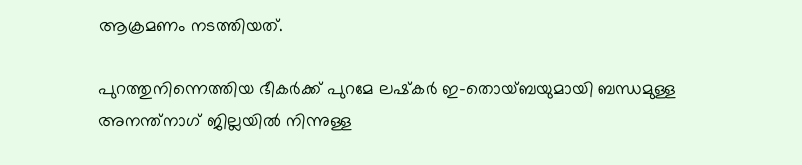ആക്രമണം നടത്തിയത്.

പുറത്തുനിന്നെത്തിയ ഭീകര്‍ക്ക് പുറമേ ലഷ്‌കര്‍ ഇ-തൊയ്ബയുമായി ബന്ധമുള്ള അനന്ത്‌നാഗ് ജില്ലയില്‍ നിന്നുള്ള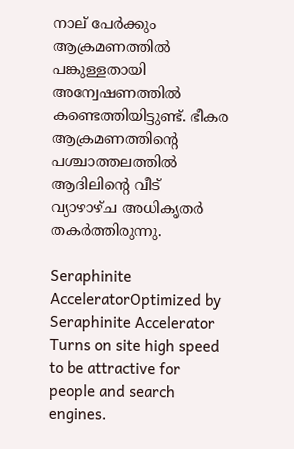നാല് പേര്‍ക്കും ആക്രമണത്തില്‍ പങ്കുള്ളതായി അന്വേഷണത്തില്‍ കണ്ടെത്തിയിട്ടുണ്ട്. ഭീകര ആക്രമണത്തിൻ്റെ പശ്ചാത്തലത്തില്‍ ആദിലിൻ്റെ വീട് വ്യാഴാഴ്‌ച അധികൃതര്‍ തകര്‍ത്തിരുന്നു.

Seraphinite AcceleratorOptimized by Seraphinite Accelerator
Turns on site high speed to be attractive for people and search engines.